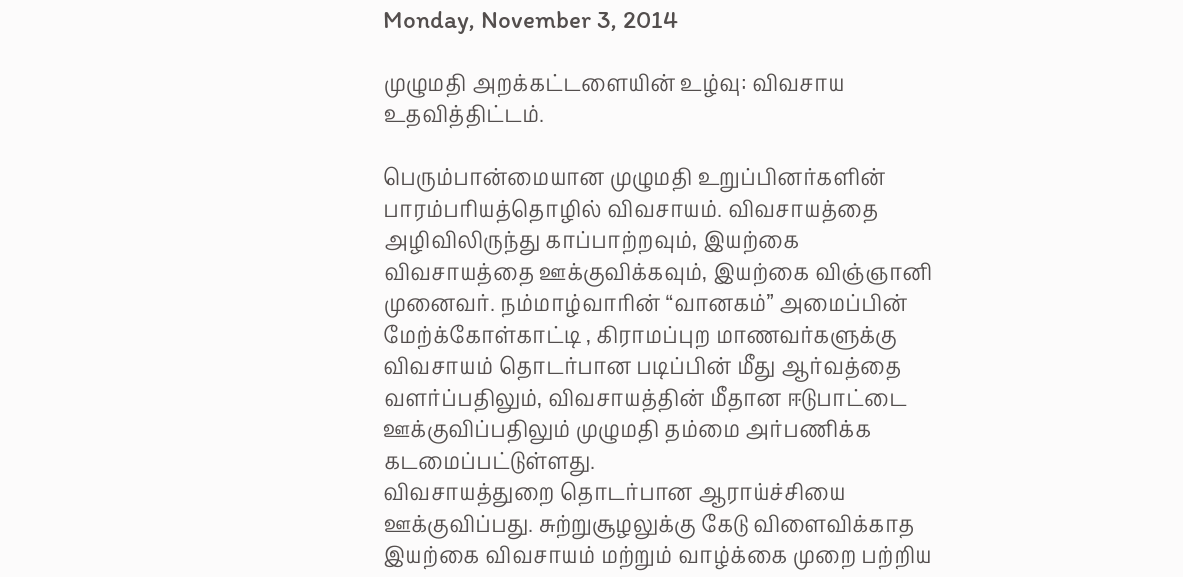Monday, November 3, 2014

முழுமதி அறக்கட்டளையின் உழ்வு: விவசாய உதவித்திட்டம்.

பெரும்பான்மையான முழுமதி உறுப்பினர்களின் பாரம்பரியத்தொழில் விவசாயம். விவசாயத்தை அழிவிலிருந்து காப்பாற்றவும், இயற்கை விவசாயத்தை ஊக்குவிக்கவும், இயற்கை விஞ்ஞானி முனைவர். நம்மாழ்வாரின் “வானகம்” அமைப்பின் மேற்க்கோள்காட்டி , கிராமப்புற மாணவர்களுக்கு விவசாயம் தொடர்பான படிப்பின் மீது ஆர்வத்தை வளர்ப்பதிலும், விவசாயத்தின் மீதான ஈடுபாட்டை ஊக்குவிப்பதிலும் முழுமதி தம்மை அர்பணிக்க கடமைப்பட்டுள்ளது.
விவசாயத்துறை தொடர்பான ஆராய்ச்சியை ஊக்குவிப்பது. சுற்றுசூழலுக்கு கேடு விளைவிக்காத இயற்கை விவசாயம் மற்றும் வாழ்க்கை முறை பற்றிய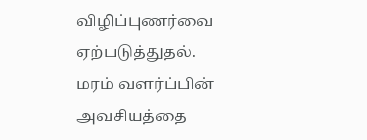விழிப்புணர்வை ஏற்படுத்துதல்.
மரம் வளர்ப்பின் அவசியத்தை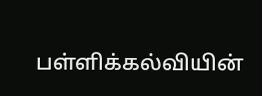பள்ளிக்கல்வியின்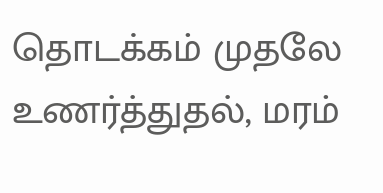தொடக்கம் முதலே உணர்த்துதல், மரம்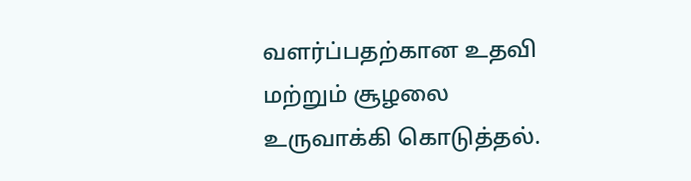வளர்ப்பதற்கான உதவி மற்றும் சூழலை உருவாக்கி கொடுத்தல்.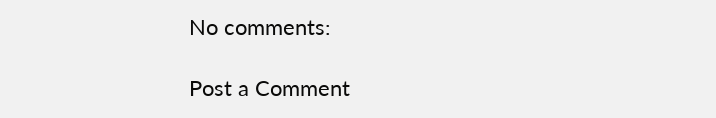No comments:

Post a Comment